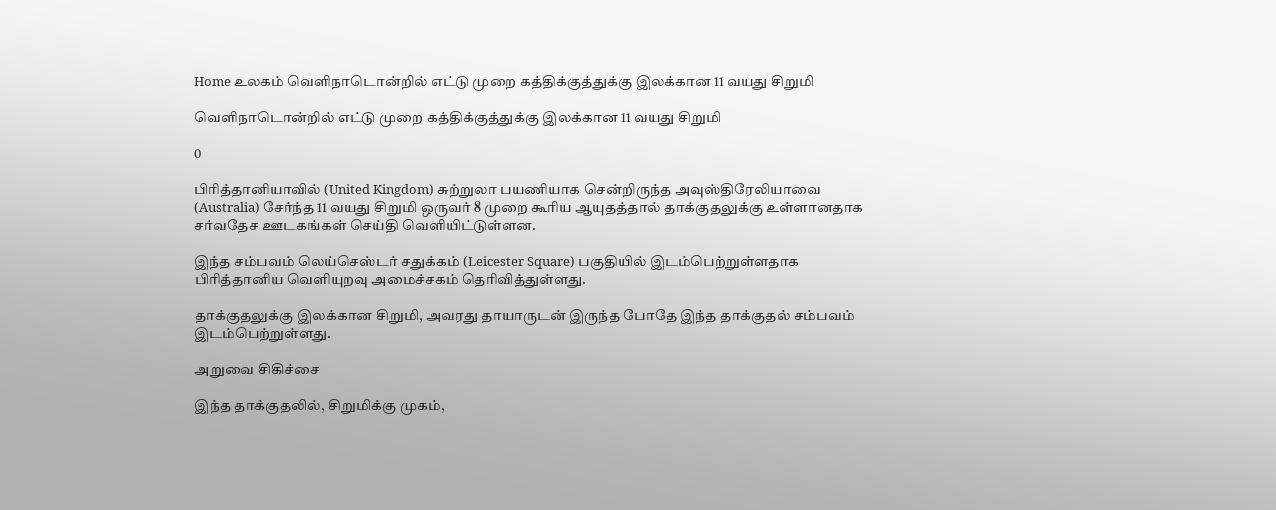Home உலகம் வெளிநாடொன்றில் எட்டு முறை கத்திக்குத்துக்கு இலக்கான 11 வயது சிறுமி

வெளிநாடொன்றில் எட்டு முறை கத்திக்குத்துக்கு இலக்கான 11 வயது சிறுமி

0

பிரித்தானியாவில் (United Kingdom) சுற்றுலா பயணியாக சென்றிருந்த அவுஸ்திரேலியாவை (Australia) சேர்ந்த 11 வயது சிறுமி ஒருவர் 8 முறை கூரிய ஆயுதத்தால் தாக்குதலுக்கு உள்ளானதாக சர்வதேச ஊடகங்கள் செய்தி வெளியிட்டுள்ளன.

இந்த சம்பவம் லெய்செஸ்டர் சதுக்கம் (Leicester Square) பகுதியில் இடம்பெற்றுள்ளதாக பிரித்தானிய வெளியுறவு அமைச்சகம் தெரிவித்துள்ளது.

தாக்குதலுக்கு இலக்கான சிறுமி, அவரது தாயாருடன் இருந்த போதே இந்த தாக்குதல் சம்பவம் இடம்பெற்றுள்ளது.

அறுவை சிகிச்சை

இந்த தாக்குதலில், சிறுமிக்கு முகம்,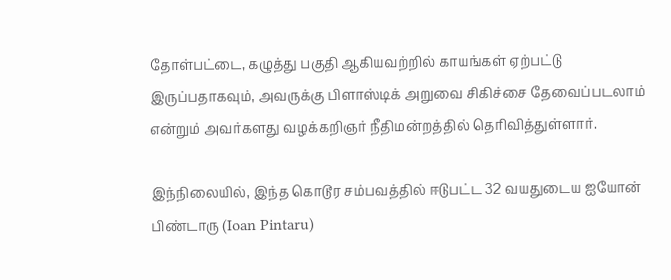தோள்பட்டை, கழுத்து பகுதி ஆகியவற்றில் காயங்கள் ஏற்பட்டு இருப்பதாகவும், அவருக்கு பிளாஸ்டிக் அறுவை சிகிச்சை தேவைப்படலாம் என்றும் அவர்களது வழக்கறிஞர் நீதிமன்றத்தில் தெரிவித்துள்ளார்.

இந்நிலையில், இந்த கொடூர சம்பவத்தில் ஈடுபட்ட 32 வயதுடைய ஐயோன் பிண்டாரு (Ioan Pintaru)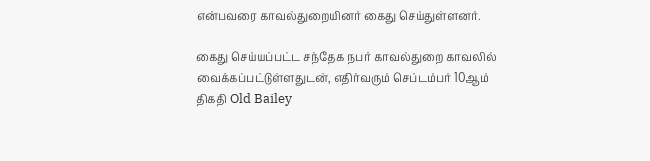என்பவரை காவல்துறையினர் கைது செய்துள்ளனர்.

கைது செய்யப்பட்ட சந்தேக நபர் காவல்துறை காவலில் வைக்கப்பட்டுள்ளதுடன், எதிர்வரும் செப்டம்பர் 10ஆம் திகதி Old Bailey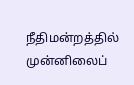நீதிமன்றத்தில் முன்னிலைப்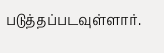படுத்தப்படவுள்ளார்.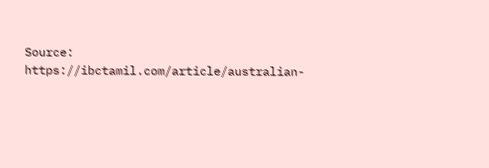Source: https://ibctamil.com/article/australian-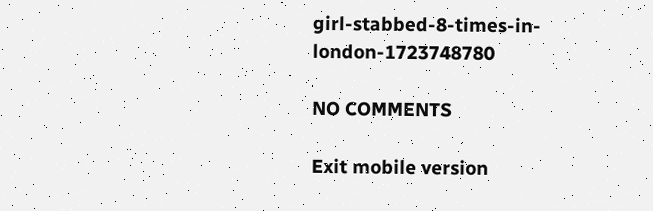girl-stabbed-8-times-in-london-1723748780

NO COMMENTS

Exit mobile version